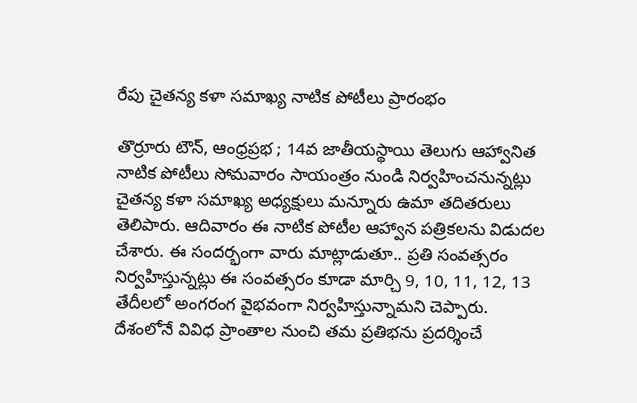రేపు చైతన్య కళా సమాఖ్య నాటిక పోటీలు ప్రారంభం

తొర్రూరు టౌన్, ఆంధ్రప్రభ ; 14వ జాతీయస్థాయి తెలుగు ఆహ్వానిత నాటిక పోటీలు సోమవారం సాయంత్రం నుండి నిర్వహించనున్నట్లు చైతన్య కళా సమాఖ్య అధ్యక్షులు మన్నూరు ఉమా తదితరులు తెలిపారు. ఆదివారం ఈ నాటిక పోటీల ఆహ్వాన పత్రికలను విడుదల చేశారు. ఈ సందర్భంగా వారు మాట్లాడుతూ.. ప్రతి సంవత్సరం నిర్వహిస్తున్నట్లు ఈ సంవత్సరం కూడా మార్చి 9, 10, 11, 12, 13 తేదీలలో అంగరంగ వైభవంగా నిర్వహిస్తున్నామని చెప్పారు.
దేశంలోనే వివిధ ప్రాంతాల నుంచి తమ ప్రతిభను ప్రదర్శించే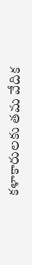కళాకారులకు తమ వేదిక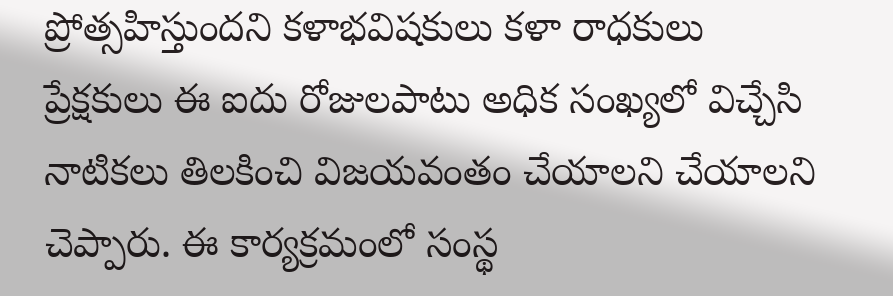ప్రోత్సహిస్తుందని కళాభవిషకులు కళా రాధకులు ప్రేక్షకులు ఈ ఐదు రోజులపాటు అధిక సంఖ్యలో విచ్చేసి నాటికలు తిలకించి విజయవంతం చేయాలని చేయాలని చెప్పారు. ఈ కార్యక్రమంలో సంస్థ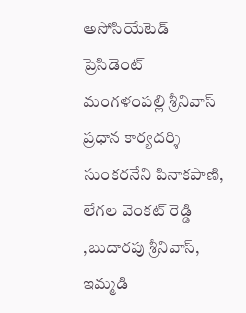అసోసియేటెడ్ ప్రెసిడెంట్ మంగళంపల్లి శ్రీనివాస్ ప్రధాన కార్యదర్శి సుంకరనేని పినాకపాణి, లేగల వెంకట్ రెడ్డి ,బుదారపు శ్రీనివాస్, ఇమ్మడి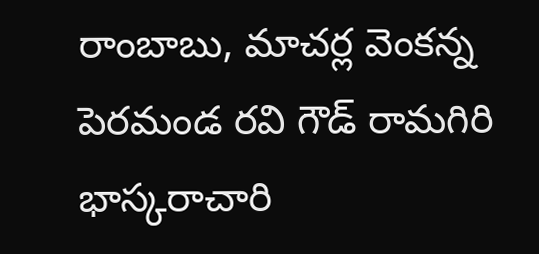రాంబాబు, మాచర్ల వెంకన్న పెరమండ రవి గౌడ్ రామగిరి భాస్కరాచారి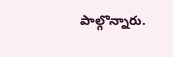పాల్గొన్నారు.